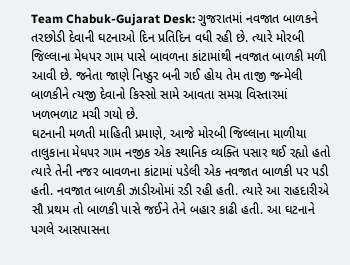Team Chabuk-Gujarat Desk: ગુજરાતમાં નવજાત બાળકને તરછોડી દેવાની ઘટનાઓ દિન પ્રતિદિન વધી રહી છે. ત્યારે મોરબી જિલ્લાના મેધપર ગામ પાસે બાવળના કાંટામાંથી નવજાત બાળકી મળી આવી છે. જનેતા જાણે નિષ્ઠુર બની ગઈ હોય તેમ તાજી જન્મેલી બાળકીને ત્યજી દેવાનો કિસ્સો સામે આવતા સમગ્ર વિસ્તારમાં ખળભળાટ મચી ગયો છે.
ઘટનાની મળતી માહિતી પ્રમાણે, આજે મોરબી જિલ્લાના માળીયા તાલુકાના મેધપર ગામ નજીક એક સ્થાનિક વ્યક્તિ પસાર થઈ રહ્યો હતો ત્યારે તેની નજર બાવળના કાંટામાં પડેલી એક નવજાત બાળકી પર પડી હતી. નવજાત બાળકી ઝાડીઓમાં રડી રહી હતી. ત્યારે આ રાહદારીએ સૌ પ્રથમ તો બાળકી પાસે જઈને તેને બહાર કાઢી હતી. આ ઘટનાને પગલે આસપાસના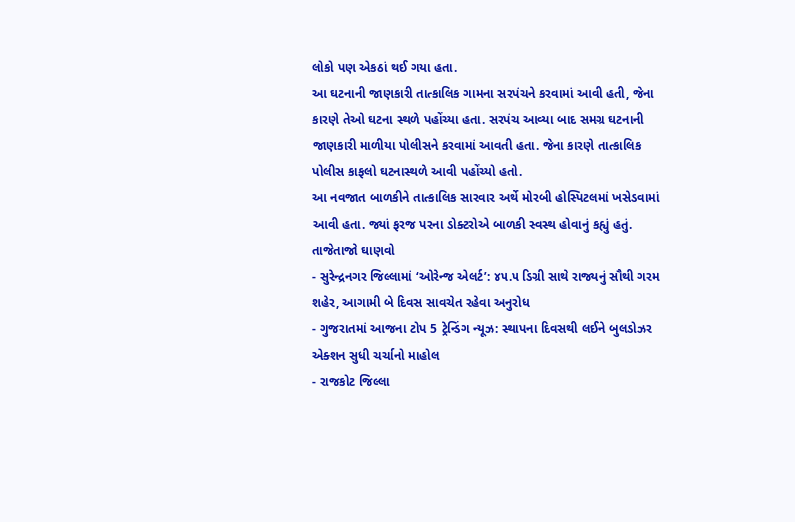લોકો પણ એકઠાં થઈ ગયા હતા.
આ ઘટનાની જાણકારી તાત્કાલિક ગામના સરપંચને કરવામાં આવી હતી, જેના કારણે તેઓ ઘટના સ્થળે પહોંચ્યા હતા. સરપંચ આવ્યા બાદ સમગ્ર ઘટનાની જાણકારી માળીયા પોલીસને કરવામાં આવતી હતા. જેના કારણે તાત્કાલિક પોલીસ કાફલો ઘટનાસ્થળે આવી પહોંચ્યો હતો.
આ નવજાત બાળકીને તાત્કાલિક સારવાર અર્થે મોરબી હોસ્પિટલમાં ખસેડવામાં આવી હતા. જ્યાં ફરજ પરના ડોક્ટરોએ બાળકી સ્વસ્થ હોવાનું કહ્યું હતું.
તાજેતાજો ઘાણવો
- સુરેન્દ્રનગર જિલ્લામાં ‘ઓરેન્જ એલર્ટ’: ૪૫.૫ ડિગ્રી સાથે રાજ્યનું સૌથી ગરમ શહેર, આગામી બે દિવસ સાવચેત રહેવા અનુરોધ
- ગુજરાતમાં આજના ટોપ 5 ટ્રેન્ડિંગ ન્યૂઝ: સ્થાપના દિવસથી લઈને બુલડોઝર એક્શન સુધી ચર્ચાનો માહોલ
- રાજકોટ જિલ્લા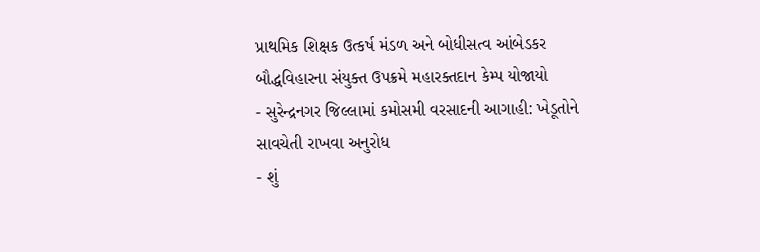પ્રાથમિક શિક્ષક ઉત્કર્ષ મંડળ અને બોધીસત્વ આંબેડકર બૌદ્ધવિહારના સંયુક્ત ઉપક્રમે મહારક્તદાન કેમ્પ યોજાયો
- સુરેન્દ્રનગર જિલ્લામાં કમોસમી વરસાદની આગાહી: ખેડૂતોને સાવચેતી રાખવા અનુરોધ
- શું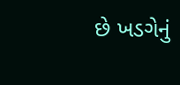છે ખડગેનું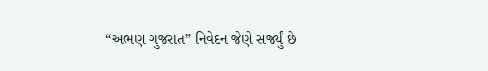“અભણ ગુજરાત” નિવેદન જેણે સર્જ્યું છે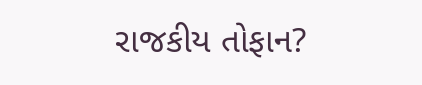રાજકીય તોફાન?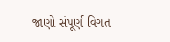જાણો સંપૂર્ણ વિગત